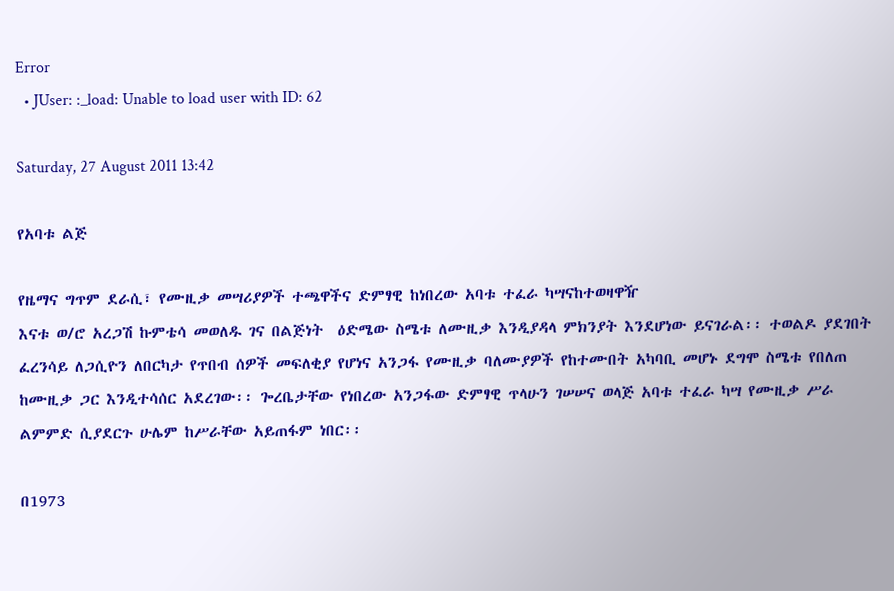Error
  • JUser: :_load: Unable to load user with ID: 62

Saturday, 27 August 2011 13:42

የአባቱ ልጅ

የዜማና ግጥም ደራሲ፣ የሙዚቃ መሣሪያዎች ተጫዋችና ድምፃዊ ከነበረው አባቱ ተፈራ ካሣናከተወዛዋዥ
እናቱ ወ/ሮ አረጋሽ ኩምቴሳ መወለዱ ገና በልጅነት  ዕድሜው ስሜቱ ለሙዚቃ እንዲያዳላ ምክንያት እንደሆነው ይናገራል፡፡ ተወልዶ ያደገበት ፈረንሳይ ለጋሲዮን ለበርካታ የጥበብ ሰዎች መፍለቂያ የሆነና አንጋፋ የሙዚቃ ባለሙያዎች የከተሙበት አካባቢ መሆኑ ደግሞ ስሜቱ የበለጠ ከሙዚቃ ጋር እንዲተሳሰር አደረገው፡፡ ጐረቤታቸው የነበረው አንጋፋው ድምፃዊ ጥላሁን ገሠሠና ወላጅ አባቱ ተፈራ ካሣ የሙዚቃ ሥራ ልምምድ ሲያደርጉ ሁሌም ከሥራቸው አይጠፋም ነበር፡፡

በ1973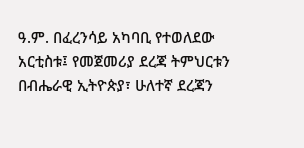ዓ.ም. በፈረንሳይ አካባቢ የተወለደው አርቲስቱ፤ የመጀመሪያ ደረጃ ትምህርቱን በብሔራዊ ኢትዮጵያ፣ ሁለተኛ ደረጃን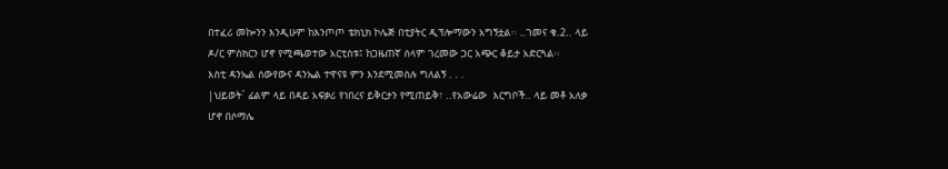በተፈሪ መኰንን እንዲሁም ከእንጦጦ ቴክኒክ ኮሌጅ በቲያትር ዲፕሎማውን አግኝቷል፡፡ ..ገመና ቁ.2.. ላይ ዶ/ር ምስክርን ሆኖ የሚጫወተው አርቲስቱ፤ ከጋዜጠኛ ሰላም ገረመው ጋር አጭር ቆይታ አድርጓል፡፡
እስቲ ዳንኤል ሰውየውና ዳንኤል ተዋናዩ ምን እንደሚመስሉ ግለልኝ . . .
|ህይወት´ ፊልም ላይ በዳይ አፍቃሪ የነበረና ይቅርታን የሚጠይቅ፣ ..የአውሬው  እርግቦች.. ላይ መቶ አለቃ ሆኖ በሶማሌ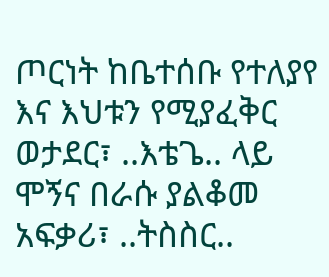ጦርነት ከቤተሰቡ የተለያየ እና እህቱን የሚያፈቅር ወታደር፣ ..እቴጌ.. ላይ ሞኝና በራሱ ያልቆመ አፍቃሪ፣ ..ትስስር..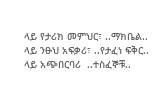ላይ የታሪክ መምህር፣ ..ማክቤል.. ላይ ንፁህ አፍቃሪ፣ ..የታፈነ ፍቅር.. ላይ አጭበርባሪ  ..ተስፈኞቹ..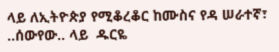ላይ ለኢትዮጵያ የሚቆረቆር ከሙስና የዳ ሠራተኛ፣ ..ሰውየው.. ላይ  ዱርዬ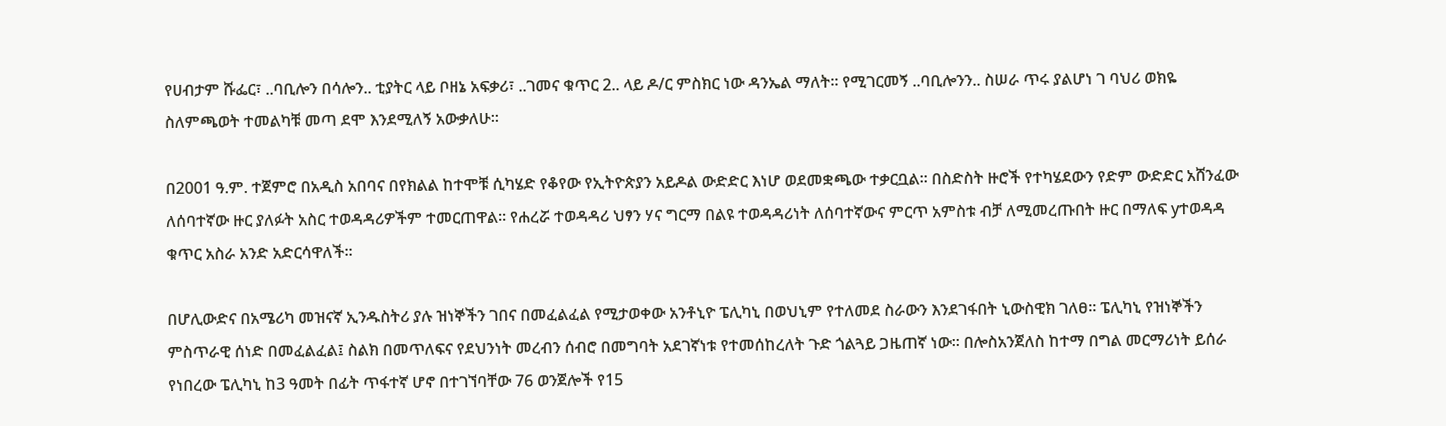የሀብታም ሹፌር፣ ..ባቢሎን በሳሎን.. ቲያትር ላይ ቦዘኔ አፍቃሪ፣ ..ገመና ቁጥር 2.. ላይ ዶ/ር ምስክር ነው ዳንኤል ማለት፡፡ የሚገርመኝ ..ባቢሎንን.. ስሠራ ጥሩ ያልሆነ ገ ባህሪ ወክዬ ስለምጫወት ተመልካቹ መጣ ደሞ እንደሚለኝ አውቃለሁ፡፡

በ2001 ዓ.ም. ተጀምሮ በአዲስ አበባና በየክልል ከተሞቹ ሲካሄድ የቆየው የኢትዮጵያን አይዶል ውድድር እነሆ ወደመቋጫው ተቃርቧል፡፡ በስድስት ዙሮች የተካሄደውን የድም ውድድር አሸንፈው ለሰባተኛው ዙር ያለፉት አስር ተወዳዳሪዎችም ተመርጠዋል፡፡ የሐረሯ ተወዳዳሪ ህፃን ሃና ግርማ በልዩ ተወዳዳሪነት ለሰባተኛውና ምርጥ አምስቱ ብቻ ለሚመረጡበት ዙር በማለፍ yተወዳዳ ቁጥር አስራ አንድ አድርሳዋለች፡፡

በሆሊውድና በአሜሪካ መዝናኛ ኢንዱስትሪ ያሉ ዝነኞችን ገበና በመፈልፈል የሚታወቀው አንቶኒዮ ፔሊካኒ በወህኒም የተለመደ ስራውን እንደገፋበት ኒውስዊክ ገለፀ፡፡ ፔሊካኒ የዝነኞችን ምስጥራዊ ሰነድ በመፈልፈል፤ ስልክ በመጥለፍና የደህንነት መረብን ሰብሮ በመግባት አደገኛነቱ የተመሰከረለት ጉድ ጎልጓይ ጋዜጠኛ ነው፡፡ በሎስአንጀለስ ከተማ በግል መርማሪነት ይሰራ የነበረው ፔሊካኒ ከ3 ዓመት በፊት ጥፋተኛ ሆኖ በተገኘባቸው 76 ወንጀሎች የ15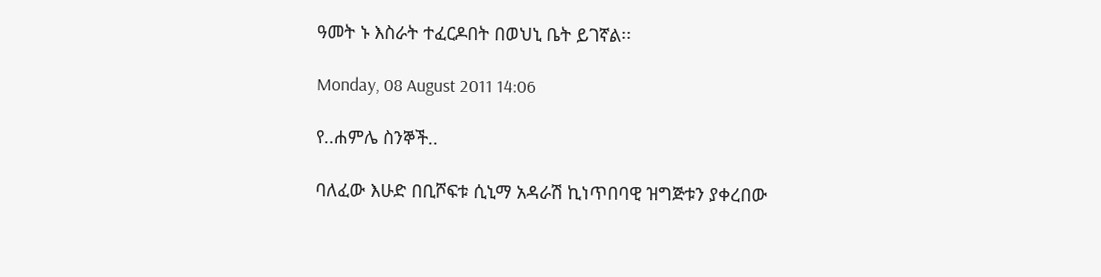ዓመት ኑ እስራት ተፈርዶበት በወህኒ ቤት ይገኛል፡፡

Monday, 08 August 2011 14:06

የ..ሐምሌ ስንኞች..

ባለፈው እሁድ በቢሾፍቱ ሲኒማ አዳራሽ ኪነጥበባዊ ዝግጅቱን ያቀረበው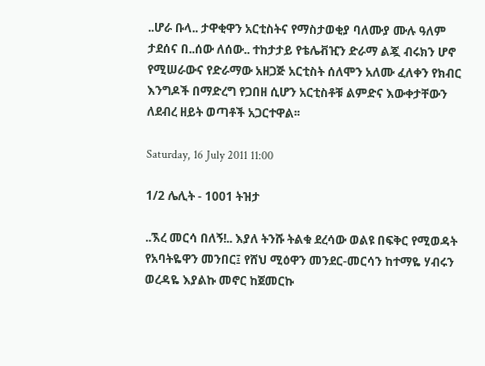..ሆራ ቡላ.. ታዋቂዋን አርቲስትና የማስታወቂያ ባለሙያ ሙሉ ዓለም ታደሰና በ..ሰው ለሰው.. ተከታታይ የቴሌቭዢን ድራማ ልጇ ብሩክን ሆኖ የሚሠራውና የድራማው አዘጋጅ አርቲስት ሰለሞን አለሙ ፈለቀን የክብር እንግዶች በማድረግ የጋበዘ ሲሆን አርቲስቶቹ ልምድና እውቀታቸውን ለደብረ ዘይት ወጣቶች አጋርተዋል፡፡

Saturday, 16 July 2011 11:00

1/2 ሌሊት - 1001 ትዝታ

..ኧረ መርሳ በለኝ!.. እያለ ትንሹ ትልቁ ደረሳው ወልዩ በፍቅር የሚወዳት የአባትዬዋን መንበር፤ የሸህ ሚዕዋን መንደር-መርሳን ከተማዬ ሃብሩን ወረዳዬ እያልኩ መኖር ከጀመርኩ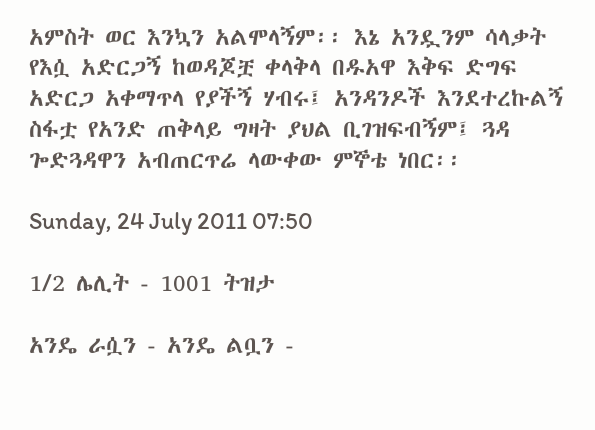አምስት ወር እንኳን አልሞላኝም፡፡ እኔ አንዷንም ሳላቃት የእሷ አድርጋኝ ከወዳጆቿ ቀላቅላ በዱአዋ እቅፍ ድግፍ አድርጋ አቀማጥላ የያችኝ ሃብሩ፤ አንዳንዶች እንደተረኩልኝ ስፋቷ የአንድ ጠቅላይ ግዛት ያህል ቢገዝፍብኝም፤ ጓዳ ጐድጓዳዋን አብጠርጥሬ ላውቀው ምኞቴ ነበር፡፡

Sunday, 24 July 2011 07:50

1/2 ሌሊት - 1001 ትዝታ

አንዴ ራሷን - አንዴ ልቧን -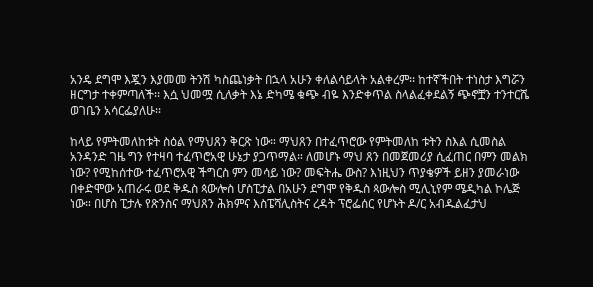አንዴ ደግሞ እጇን እያመመ ትንሽ ካስጨነቃት በኋላ አሁን ቀለልሳይላት አልቀረም፡፡ ከተኛችበት ተነስታ እግሯን ዘርግታ ተቀምጣለች፡፡ እሷ ህመሟ ሲለቃት እኔ ድካሜ ቁጭ ብዬ እንድቀጥል ስላልፈቀደልኝ ጭኖቿን ተንተርሼ ወገቤን አሳርፌያለሁ፡፡

ከላይ የምትመለከቱት ስዕል የማህጸን ቅርጽ ነው። ማህጸን በተፈጥሮው የምትመለከ ቱትን ስእል ሲመስል አንዳንድ ገዜ ግን የተዛባ ተፈጥሮአዊ ሁኔታ ያጋጥማል። ለመሆኑ ማህ ጸን በመጀመሪያ ሲፈጠር በምን መልክ ነው? የሚከሰተው ተፈጥሮአዊ ችግርስ ምን መሳይ ነው? መፍትሔ ውስ? እነዚህን ጥያቄዎች ይዘን ያመራነው በቀድሞው አጠራሩ ወደ ቅዱስ ጳውሎስ ሆስፒታል በአሁን ደግሞ የቅዱስ ጳውሎስ ሚሊኒየም ሜዲካል ኮሌጅ ነው። በሆስ ፒታሉ የጽንስና ማህጸን ሕክምና እስፔሻሊስትና ረዳት ፕሮፌሰር የሆኑት ዶ/ር አብዱልፈታህ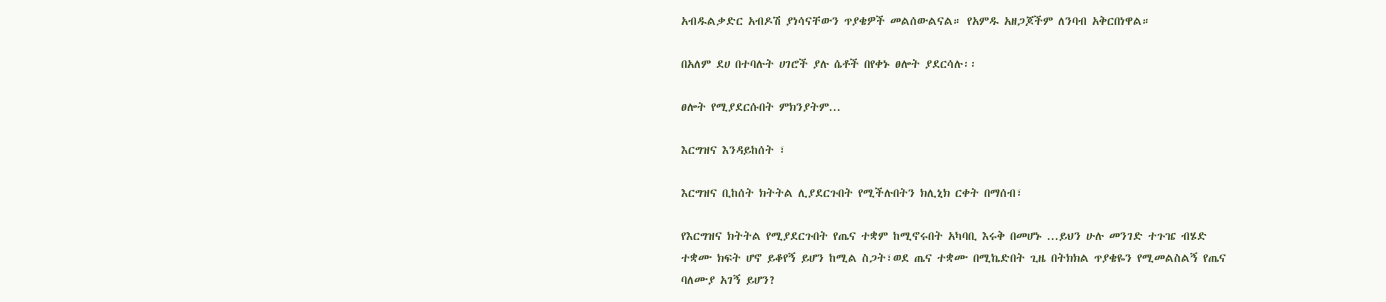አብዱልቃድር አብዶሽ ያነሳናቸውን ጥያቄዎች መልሰውልናል። የአምዱ አዘጋጆችም ለንባብ አቅርበነዋል።

በአለም ደሀ በተባሉት ሀገሮች ያሉ ሴቶች በየቀኑ ፀሎት ያደርሳሉ፡፡

ፀሎት የሚያደርሱበት ምክንያትም...

እርግዝና እንዳይከሰት ፣

እርግዝና ቢከሰት ክትትል ሊያደርጉበት የሚችሉበትን ክሊኒክ ርቀት በማሰብ፣

የእርግዝና ክትትል የሚያደርጉበት የጤና ተቋም ከሚኖሩበት አካባቢ እሩቅ በመሆኑ ...ይህን ሁሉ መንገድ ተጉዤ ብሄድ ተቋሙ ክፍት ሆኖ ይቆየኝ ይሆን ከሚል ስጋት፣ወደ ጤና ተቋሙ በሚኬድበት ጊዜ በትክክል ጥያቄዬን የሚመልስልኝ የጤና ባለሙያ አገኝ ይሆን?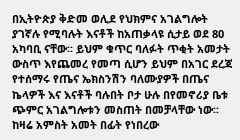በኢትዮጵያ ቅድመ ወሊደ የህክምና አገልግሎት ያገኛሉ የሚባሉት እናቶች ከአጠቃላዩ ሲታይ ወደ 80  አካባቢ ናቸው፡፡ ይህም ቁጥር ባለፉት ጥቂት አመታት ውስጥ እየጨመረ የመጣ ሲሆን ይህም በአገር ደረጃ የተሰማሩ የጤና ኤክስንሽን ባለሙያዎች በጤና ኬላዎች እና እናቶች ባሉበት ቦታ ሁሉ በየመኖሪያ ቤቱ ጭምር አገልግሎቱን መስጠት በመቻላቸው ነው፡፡ ከዛሬ አምስት አመት በፊት የነበረው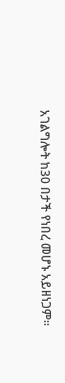አገልግሎት ከ30 በታች የነበረ መሆኑ አይዘነጋም፡፡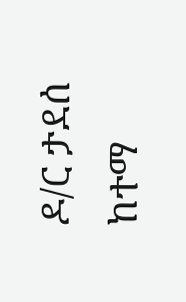ዶ/ር ታደሰ ከተማ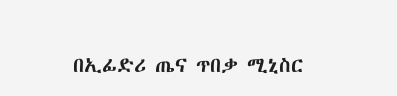በኢፊድሪ ጤና ጥበቃ ሚኒስር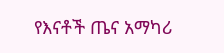የእናቶች ጤና አማካሪ